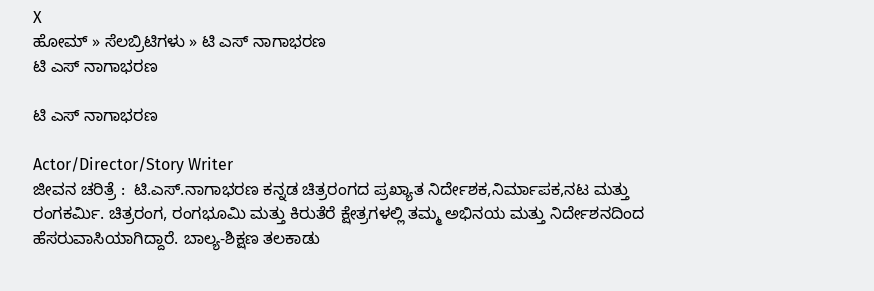X
ಹೋಮ್ » ಸೆಲಬ್ರಿಟಿಗಳು » ಟಿ ಎಸ್ ನಾಗಾಭರಣ
ಟಿ ಎಸ್ ನಾಗಾಭರಣ

ಟಿ ಎಸ್ ನಾಗಾಭರಣ

Actor/Director/Story Writer
ಜೀವನ ಚರಿತ್ರೆ :  ಟಿ.ಎಸ್.ನಾಗಾಭರಣ ಕನ್ನಡ ಚಿತ್ರರಂಗದ ಪ್ರಖ್ಯಾತ ನಿರ್ದೇಶಕ,ನಿರ್ಮಾಪಕ,ನಟ ಮತ್ತು ರಂಗಕರ್ಮಿ. ಚಿತ್ರರಂಗ, ರಂಗಭೂಮಿ ಮತ್ತು ಕಿರುತೆರೆ ಕ್ಷೇತ್ರಗಳಲ್ಲಿ ತಮ್ಮ ಅಭಿನಯ ಮತ್ತು ನಿರ್ದೇಶನದಿಂದ ಹೆಸರುವಾಸಿಯಾಗಿದ್ದಾರೆ. ಬಾಲ್ಯ-ಶಿಕ್ಷಣ ತಲಕಾಡು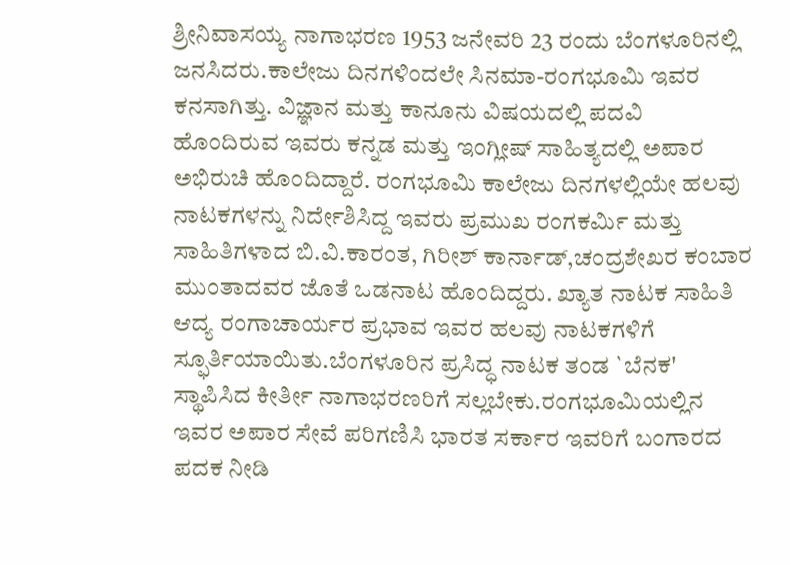ಶ್ರೀನಿವಾಸಯ್ಯ ನಾಗಾಭರಣ 1953 ಜನೇವರಿ 23 ರಂದು ಬೆಂಗಳೂರಿನಲ್ಲಿ ಜನಸಿದರು.ಕಾಲೇಜು ದಿನಗಳಿಂದಲೇ ಸಿನಮಾ-ರಂಗಭೂಮಿ ಇವರ ಕನಸಾಗಿತ್ತು. ವಿಜ್ಞಾನ ಮತ್ತು ಕಾನೂನು ವಿಷಯದಲ್ಲಿ ಪದವಿ ಹೊಂದಿರುವ ಇವರು ಕನ್ನಡ ಮತ್ತು ಇಂಗ್ಲೀಷ್ ಸಾಹಿತ್ಯದಲ್ಲಿ ಅಪಾರ ಅಭಿರುಚಿ ಹೊಂದಿದ್ದಾರೆ. ರಂಗಭೂಮಿ ಕಾಲೇಜು ದಿನಗಳಲ್ಲಿಯೇ ಹಲವು ನಾಟಕಗಳನ್ನು ನಿರ್ದೇಶಿಸಿದ್ದ ಇವರು ಪ್ರಮುಖ ರಂಗಕರ್ಮಿ ಮತ್ತು ಸಾಹಿತಿಗಳಾದ ಬಿ.ವಿ.ಕಾರಂತ, ಗಿರೀಶ್ ಕಾರ್ನಾಡ್,ಚಂದ್ರಶೇಖರ ಕಂಬಾರ ಮುಂತಾದವರ ಜೊತೆ ಒಡನಾಟ ಹೊಂದಿದ್ದರು. ಖ್ಯಾತ ನಾಟಕ ಸಾಹಿತಿ ಆದ್ಯ ರಂಗಾಚಾರ್ಯರ ಪ್ರಭಾವ ಇವರ ಹಲವು ನಾಟಕಗಳಿಗೆ ಸ್ಫೂರ್ತಿಯಾಯಿತು.ಬೆಂಗಳೂರಿನ ಪ್ರಸಿದ್ಧ ನಾಟಕ ತಂಡ `ಬೆನಕ' ಸ್ಥಾಪಿಸಿದ ಕೀರ್ತೀ ನಾಗಾಭರಣರಿಗೆ ಸಲ್ಲಬೇಕು.ರಂಗಭೂಮಿಯಲ್ಲಿನ ಇವರ ಅಪಾರ ಸೇವೆ ಪರಿಗಣಿಸಿ ಭಾರತ ಸರ್ಕಾರ ಇವರಿಗೆ ಬಂಗಾರದ ಪದಕ ನೀಡಿ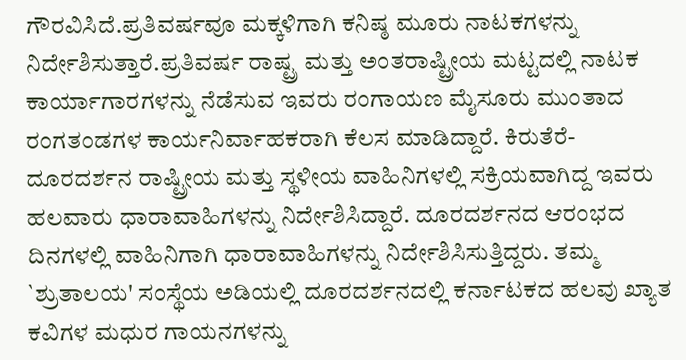ಗೌರವಿಸಿದೆ.ಪ್ರತಿವರ್ಷವೂ ಮಕ್ಕಳಿಗಾಗಿ ಕನಿಷ್ಠ ಮೂರು ನಾಟಕಗಳನ್ನು ನಿರ್ದೇಶಿಸುತ್ತಾರೆ.ಪ್ರತಿವರ್ಷ ರಾಷ್ಟ್ರ ಮತ್ತು ಅಂತರಾಷ್ಟ್ರೀಯ ಮಟ್ಟದಲ್ಲಿ ನಾಟಕ ಕಾರ್ಯಾಗಾರಗಳನ್ನು ನೆಡೆಸುವ ಇವರು ರಂಗಾಯಣ ಮೈಸೂರು ಮುಂತಾದ ರಂಗತಂಡಗಳ ಕಾರ್ಯನಿರ್ವಾಹಕರಾಗಿ ಕೆಲಸ ಮಾಡಿದ್ದಾರೆ. ಕಿರುತೆರೆ-ದೂರದರ್ಶನ ರಾಷ್ಟ್ರೀಯ ಮತ್ತು ಸ್ಥಳೀಯ ವಾಹಿನಿಗಳಲ್ಲಿ ಸಕ್ರಿಯವಾಗಿದ್ದ ಇವರು ಹಲವಾರು ಧಾರಾವಾಹಿಗಳನ್ನು ನಿರ್ದೇಶಿಸಿದ್ದಾರೆ. ದೂರದರ್ಶನದ ಆರಂಭದ ದಿನಗಳಲ್ಲಿ ವಾಹಿನಿಗಾಗಿ ಧಾರಾವಾಹಿಗಳನ್ನು ನಿರ್ದೇಶಿಸಿಸುತ್ತಿದ್ದರು. ತಮ್ಮ `ಶ್ರುತಾಲಯ' ಸಂಸ್ಥೆಯ ಅಡಿಯಲ್ಲಿ ದೂರದರ್ಶನದಲ್ಲಿ ಕರ್ನಾಟಕದ ಹಲವು ಖ್ಯಾತ ಕವಿಗಳ ಮಧುರ ಗಾಯನಗಳನ್ನು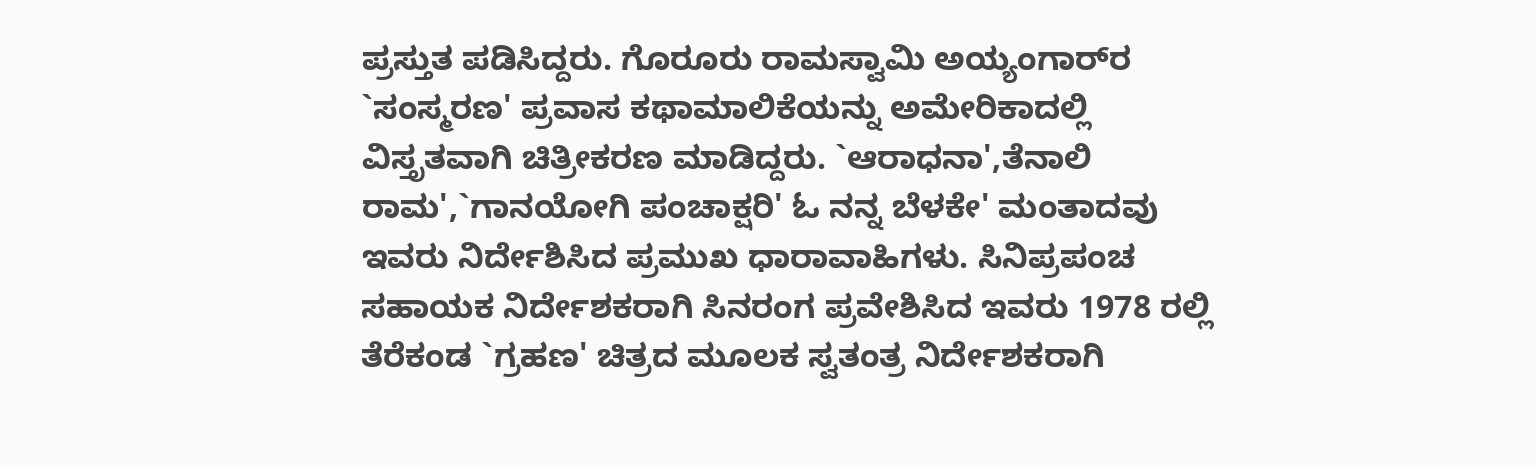ಪ್ರಸ್ತುತ ಪಡಿಸಿದ್ದರು. ಗೊರೂರು ರಾಮಸ್ವಾಮಿ ಅಯ್ಯಂಗಾರ್‌ರ `ಸಂಸ್ಮರಣ' ಪ್ರವಾಸ ಕಥಾಮಾಲಿಕೆಯನ್ನು ಅಮೇರಿಕಾದಲ್ಲಿ ವಿಸ್ತೃತವಾಗಿ ಚಿತ್ರೀಕರಣ ಮಾಡಿದ್ದರು. `ಆರಾಧನಾ',ತೆನಾಲಿ ರಾಮ',`ಗಾನಯೋಗಿ ಪಂಚಾಕ್ಷರಿ' ಓ ನನ್ನ ಬೆಳಕೇ' ಮಂತಾದವು ಇವರು ನಿರ್ದೇಶಿಸಿದ ಪ್ರಮುಖ ಧಾರಾವಾಹಿಗಳು. ಸಿನಿಪ್ರಪಂಚ ಸಹಾಯಕ ನಿರ್ದೇಶಕರಾಗಿ ಸಿನರಂಗ ಪ್ರವೇಶಿಸಿದ ಇವರು 1978 ರಲ್ಲಿ ತೆರೆಕಂಡ `ಗ್ರಹಣ' ಚಿತ್ರದ ಮೂಲಕ ಸ್ವತಂತ್ರ ನಿರ್ದೇಶಕರಾಗಿ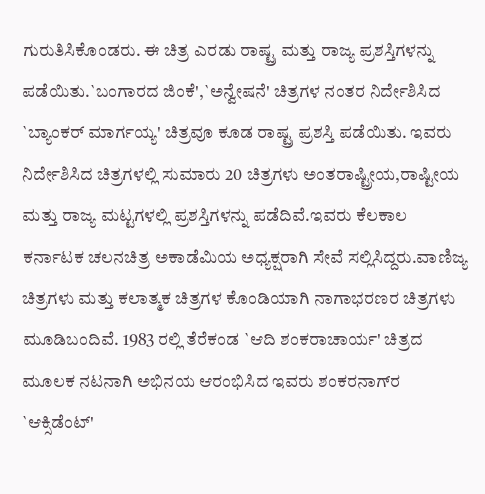ಗುರುತಿಸಿಕೊಂಡರು. ಈ ಚಿತ್ರ ಎರಡು ರಾಷ್ಟ್ರ ಮತ್ತು ರಾಜ್ಯ ಪ್ರಶಸ್ತಿಗಳನ್ನು ಪಡೆಯಿತು.`ಬಂಗಾರದ ಜಿಂಕೆ',`ಅನ್ವೇಷನೆ' ಚಿತ್ರಗಳ ನಂತರ ನಿರ್ದೇಶಿಸಿದ `ಬ್ಯಾಂಕರ್ ಮಾರ್ಗಯ್ಯ' ಚಿತ್ರವೂ ಕೂಡ ರಾಷ್ಟ್ರ ಪ್ರಶಸ್ತಿ ಪಡೆಯಿತು. ಇವರು ನಿರ್ದೇಶಿಸಿದ ಚಿತ್ರಗಳಲ್ಲಿ ಸುಮಾರು 20 ಚಿತ್ರಗಳು ಅಂತರಾಷ್ಟ್ರೀಯ,ರಾಷ್ಟೀಯ ಮತ್ತು ರಾಜ್ಯ ಮಟ್ಟಗಳಲ್ಲಿ ಪ್ರಶಸ್ತಿಗಳನ್ನು ಪಡೆದಿವೆ.ಇವರು ಕೆಲಕಾಲ ಕರ್ನಾಟಕ ಚಲನಚಿತ್ರ ಅಕಾಡೆಮಿಯ ಅಧ್ಯಕ್ಷರಾಗಿ ಸೇವೆ ಸಲ್ಲಿಸಿದ್ದರು.ವಾಣಿಜ್ಯ ಚಿತ್ರಗಳು ಮತ್ತು ಕಲಾತ್ಮಕ ಚಿತ್ರಗಳ ಕೊಂಡಿಯಾಗಿ ನಾಗಾಭರಣರ ಚಿತ್ರಗಳು ಮೂಡಿಬಂದಿವೆ. 1983 ರಲ್ಲಿ ತೆರೆಕಂಡ `ಆದಿ ಶಂಕರಾಚಾರ್ಯ' ಚಿತ್ರದ ಮೂಲಕ ನಟನಾಗಿ ಅಭಿನಯ ಆರಂಭಿಸಿದ ಇವರು ಶಂಕರನಾಗ್‌ರ `ಆಕ್ಸಿಡೆಂಟ್'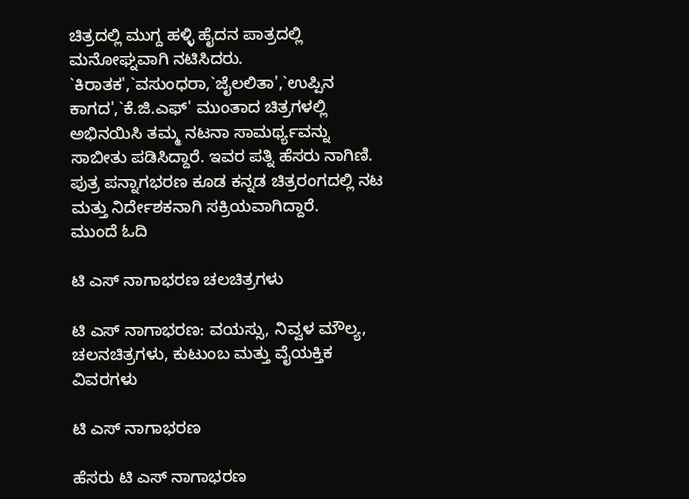ಚಿತ್ರದಲ್ಲಿ ಮುಗ್ದ ಹಳ್ಳಿ ಹೈದನ ಪಾತ್ರದಲ್ಲಿ ಮನೋಘ್ನವಾಗಿ ನಟಿಸಿದರು. `ಕಿರಾತಕ',`ವಸುಂಧರಾ,`ಜೈಲಲಿತಾ',`ಉಪ್ಪಿನ ಕಾಗದ',`ಕೆ.ಜಿ.ಎಫ್' ಮುಂತಾದ ಚಿತ್ರಗಳಲ್ಲಿ ಅಭಿನಯಿಸಿ ತಮ್ಮ ನಟನಾ ಸಾಮರ್ಥ್ಯವನ್ನು ಸಾಬೀತು ಪಡಿಸಿದ್ದಾರೆ. ಇವರ ಪತ್ನಿ ಹೆಸರು ನಾಗಿಣಿ. ಪುತ್ರ ಪನ್ನಾಗಭರಣ ಕೂಡ ಕನ್ನಡ ಚಿತ್ರರಂಗದಲ್ಲಿ ನಟ ಮತ್ತು ನಿರ್ದೇಶಕನಾಗಿ ಸಕ್ರಿಯವಾಗಿದ್ದಾರೆ.
ಮುಂದೆ ಓದಿ

ಟಿ ಎಸ್ ನಾಗಾಭರಣ ಚಲಚಿತ್ರಗಳು

ಟಿ ಎಸ್ ನಾಗಾಭರಣ: ವಯಸ್ಸು, ನಿವ್ವಳ ಮೌಲ್ಯ, ಚಲನಚಿತ್ರಗಳು, ಕುಟುಂಬ ಮತ್ತು ವೈಯಕ್ತಿಕ ವಿವರಗಳು

ಟಿ ಎಸ್ ನಾಗಾಭರಣ

ಹೆಸರು ಟಿ ಎಸ್ ನಾಗಾಭರಣ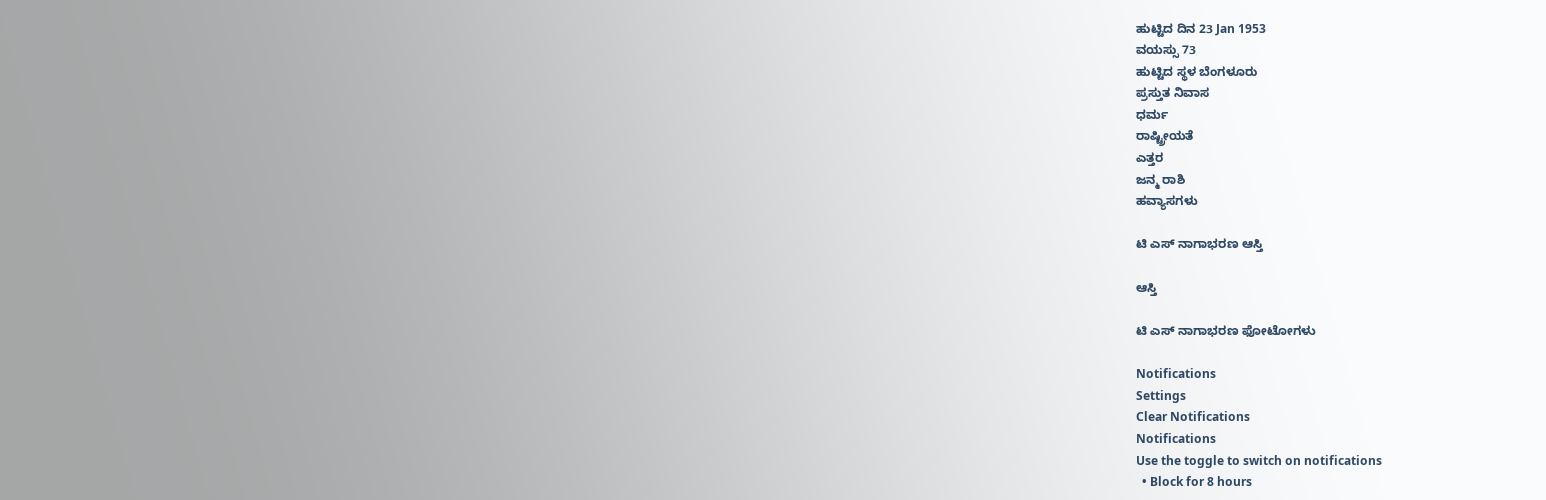ಹುಟ್ಟಿದ ದಿನ 23 Jan 1953
ವಯಸ್ಸು 73
ಹುಟ್ಟಿದ ಸ್ಥಳ ಬೆಂಗಳೂರು
ಪ್ರಸ್ತುತ ನಿವಾಸ
ಧರ್ಮ
ರಾಷ್ಟ್ರೀಯತೆ
ಎತ್ತರ
ಜನ್ಮ ರಾಶಿ
ಹವ್ಯಾಸಗಳು

ಟಿ ಎಸ್ ನಾಗಾಭರಣ ಆಸ್ತಿ

ಆಸ್ತಿ

ಟಿ ಎಸ್ ನಾಗಾಭರಣ ಫೋಟೋಗಳು

Notifications
Settings
Clear Notifications
Notifications
Use the toggle to switch on notifications
  • Block for 8 hours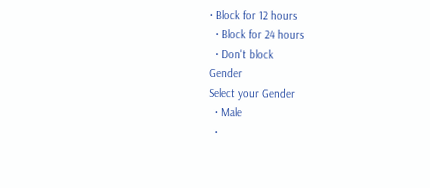• Block for 12 hours
  • Block for 24 hours
  • Don't block
Gender
Select your Gender
  • Male
  •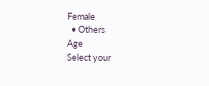Female
  • Others
Age
Select your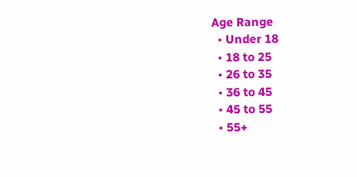Age Range
  • Under 18
  • 18 to 25
  • 26 to 35
  • 36 to 45
  • 45 to 55
  • 55+